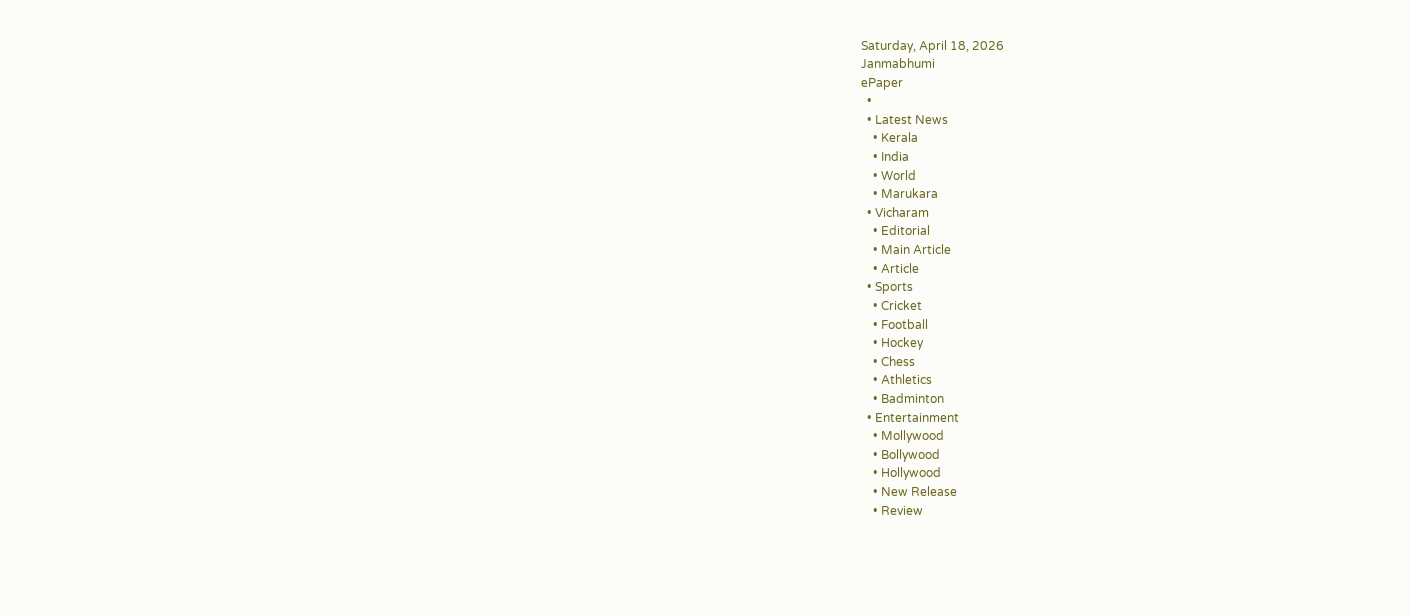Saturday, April 18, 2026
Janmabhumi
ePaper
  •
  • Latest News
    • Kerala
    • India
    • World
    • Marukara
  • Vicharam
    • Editorial
    • Main Article
    • Article
  • Sports
    • Cricket
    • Football
    • Hockey
    • Chess
    • Athletics
    • Badminton
  • Entertainment
    • Mollywood
    • Bollywood
    • Hollywood
    • New Release
    • Review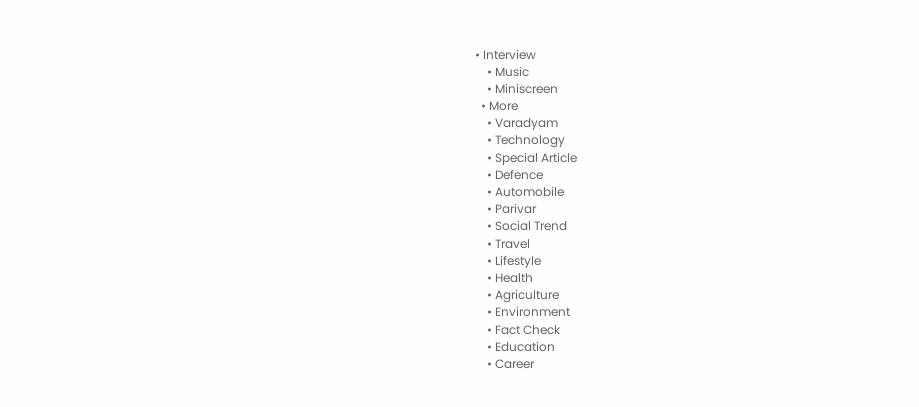• Interview
    • Music
    • Miniscreen
  • More
    • Varadyam
    • Technology
    • Special Article
    • Defence
    • Automobile
    • Parivar
    • Social Trend
    • Travel
    • Lifestyle
    • Health
    • Agriculture
    • Environment
    • Fact Check
    • Education
    • Career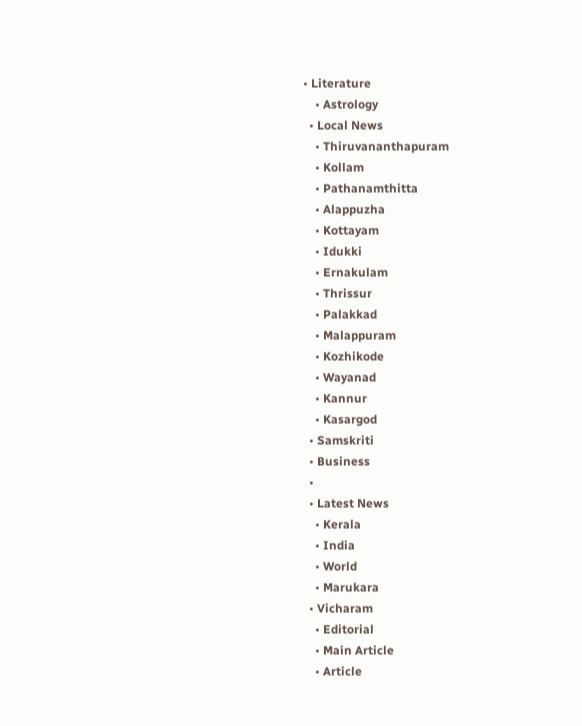• Literature
    • Astrology
  • Local News
    • Thiruvananthapuram
    • Kollam
    • Pathanamthitta
    • Alappuzha
    • Kottayam
    • Idukki
    • Ernakulam
    • Thrissur
    • Palakkad
    • Malappuram
    • Kozhikode
    • Wayanad
    • Kannur
    • Kasargod
  • Samskriti
  • Business
  •
  • Latest News
    • Kerala
    • India
    • World
    • Marukara
  • Vicharam
    • Editorial
    • Main Article
    • Article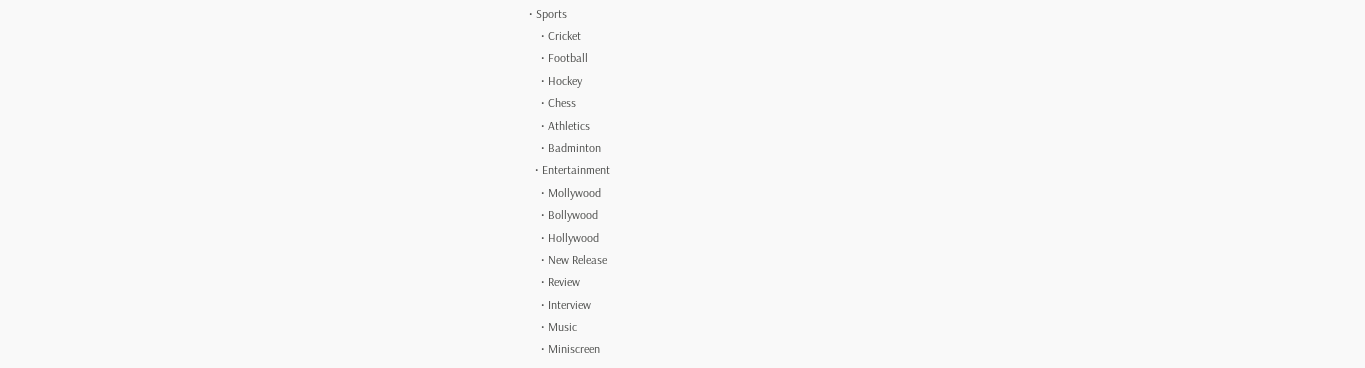• Sports
    • Cricket
    • Football
    • Hockey
    • Chess
    • Athletics
    • Badminton
  • Entertainment
    • Mollywood
    • Bollywood
    • Hollywood
    • New Release
    • Review
    • Interview
    • Music
    • Miniscreen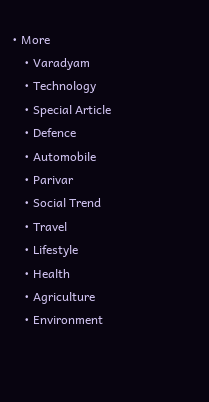• More
    • Varadyam
    • Technology
    • Special Article
    • Defence
    • Automobile
    • Parivar
    • Social Trend
    • Travel
    • Lifestyle
    • Health
    • Agriculture
    • Environment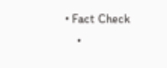• Fact Check
    •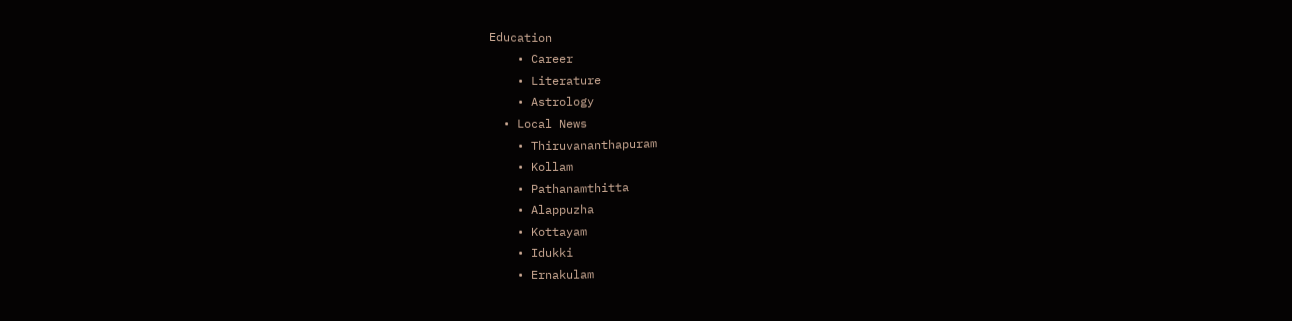Education
    • Career
    • Literature
    • Astrology
  • Local News
    • Thiruvananthapuram
    • Kollam
    • Pathanamthitta
    • Alappuzha
    • Kottayam
    • Idukki
    • Ernakulam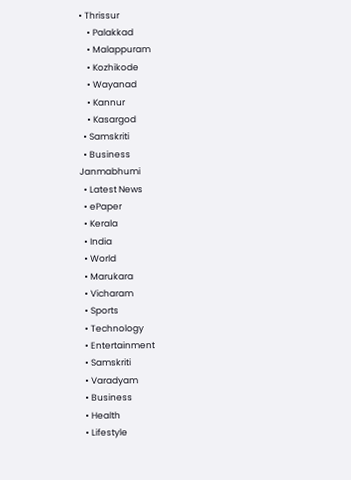• Thrissur
    • Palakkad
    • Malappuram
    • Kozhikode
    • Wayanad
    • Kannur
    • Kasargod
  • Samskriti
  • Business
Janmabhumi
  • Latest News
  • ePaper
  • Kerala
  • India
  • World
  • Marukara
  • Vicharam
  • Sports
  • Technology
  • Entertainment
  • Samskriti
  • Varadyam
  • Business
  • Health
  • Lifestyle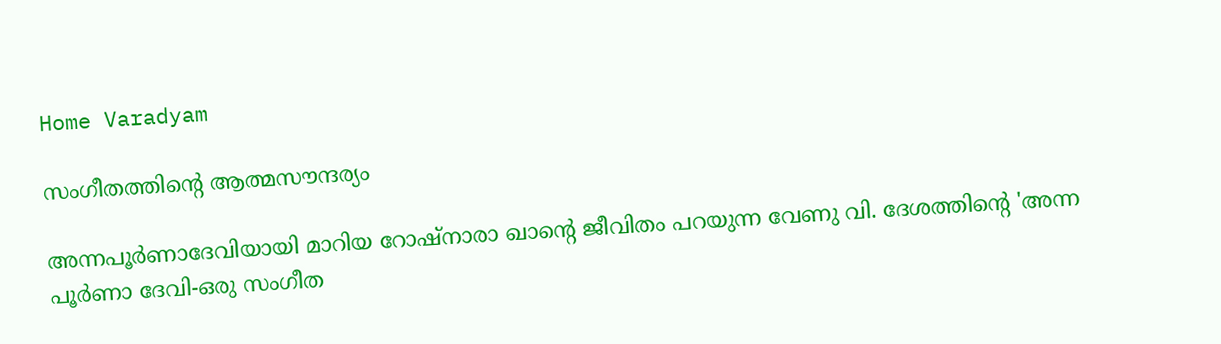Home Varadyam

സംഗീതത്തിന്റെ ആത്മസൗന്ദര്യം

അന്നപൂര്‍ണാദേവിയായി മാറിയ റോഷ്‌നാരാ ഖാന്റെ ജീവിതം പറയുന്ന വേണു വി. ദേശത്തിന്റെ 'അന്ന പൂര്‍ണാ ദേവി-ഒരു സംഗീത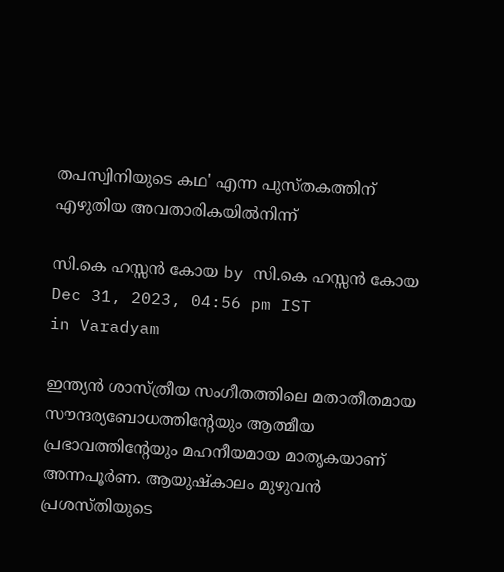തപസ്വിനിയുടെ കഥ' എന്ന പുസ്തകത്തിന് എഴുതിയ അവതാരികയില്‍നിന്ന്

സി.കെ ഹസ്സന്‍ കോയ by സി.കെ ഹസ്സന്‍ കോയ
Dec 31, 2023, 04:56 pm IST
in Varadyam

ഇന്ത്യന്‍ ശാസ്ത്രീയ സംഗീതത്തിലെ മതാതീതമായ സൗന്ദര്യബോധത്തിന്റേയും ആത്മീയ പ്രഭാവത്തിന്റേയും മഹനീയമായ മാതൃകയാണ് അന്നപൂര്‍ണ. ആയുഷ്‌കാലം മുഴുവന്‍ പ്രശസ്തിയുടെ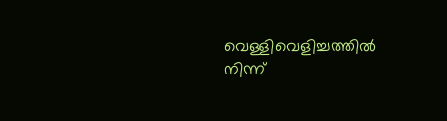വെള്ളിവെളിച്ചത്തില്‍ നിന്ന്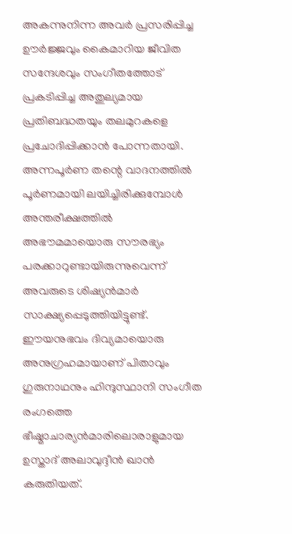അകന്നുനിന്ന അവര്‍ പ്രസരിപ്പിച്ച ഊര്‍ജ്ജവും കൈമാറിയ ജീവിത സന്ദേശവും സംഗീതത്തോട് പ്രകടിപ്പിച്ച അതുല്യമായ പ്രതിബദ്ധതയും തലമുറകളെ പ്രചോദിപ്പിക്കാന്‍ പോന്നതായി. അന്നപൂര്‍ണ തന്റെ വാദനത്തില്‍ പൂര്‍ണമായി ലയിച്ചിരിക്കുമ്പോള്‍ അന്തരീക്ഷത്തില്‍ അഭൗമമായൊരു സൗരഭ്യം പരക്കാറുണ്ടായിരുന്നുവെന്ന് അവരുടെ ശിഷ്യന്‍മാര്‍ സാക്ഷ്യപ്പെടുത്തിയിട്ടുണ്ട്. ഈയനുഭവം ദിവ്യമായൊരു അനുഗ്രഹമായാണ് പിതാവും ഗുരുനാഥനും ഹിന്ദുസ്ഥാനി സംഗീത രംഗത്തെ ഭീഷ്മാചാര്യന്‍മാരിലൊരാളുമായ ഉസ്താദ് അലാവുദ്ദീന്‍ ഖാന്‍ കരുതിയത്.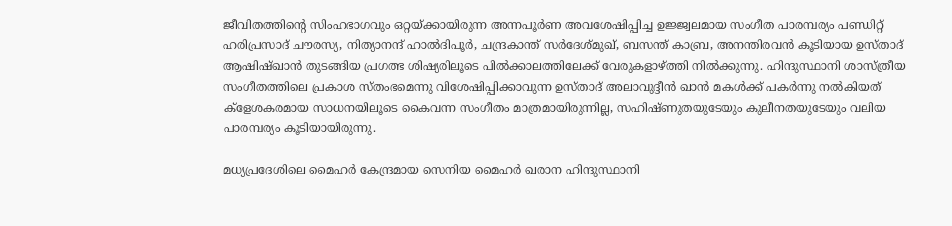ജീവിതത്തിന്റെ സിംഹഭാഗവും ഒറ്റയ്‌ക്കായിരുന്ന അന്നപൂര്‍ണ അവശേഷിപ്പിച്ച ഉജ്ജ്വലമായ സംഗീത പാരമ്പര്യം പണ്ഡിറ്റ് ഹരിപ്രസാദ് ചൗരസ്യ, നിത്യാനന്ദ് ഹാല്‍ദിപൂര്‍, ചന്ദ്രകാന്ത് സര്‍ദേശ്മുഖ്, ബസന്ത് കാബ്ര, അനന്തിരവന്‍ കൂടിയായ ഉസ്താദ് ആഷിഷ്ഖാന്‍ തുടങ്ങിയ പ്രഗത്ഭ ശിഷ്യരിലൂടെ പില്‍ക്കാലത്തിലേക്ക് വേരുകളാഴ്‌ത്തി നില്‍ക്കുന്നു. ഹിന്ദുസ്ഥാനി ശാസ്ത്രീയ സംഗീതത്തിലെ പ്രകാശ സ്തംഭമെന്നു വിശേഷിപ്പിക്കാവുന്ന ഉസ്താദ് അലാവുദ്ദീന്‍ ഖാന്‍ മകള്‍ക്ക് പകര്‍ന്നു നല്‍കിയത് ക്‌ളേശകരമായ സാധനയിലൂടെ കൈവന്ന സംഗീതം മാത്രമായിരുന്നില്ല, സഹിഷ്ണുതയുടേയും കുലീനതയുടേയും വലിയ പാരമ്പര്യം കൂടിയായിരുന്നു.

മധ്യപ്രദേശിലെ മൈഹര്‍ കേന്ദ്രമായ സെനിയ മൈഹര്‍ ഖരാന ഹിന്ദുസ്ഥാനി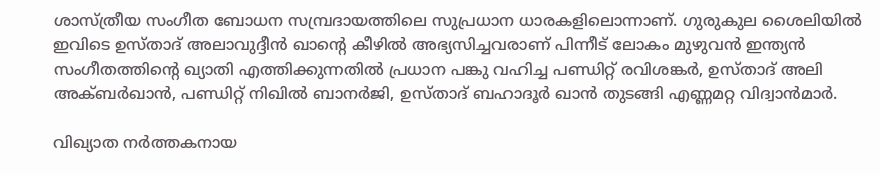ശാസ്ത്രീയ സംഗീത ബോധന സമ്പ്രദായത്തിലെ സുപ്രധാന ധാരകളിലൊന്നാണ്. ഗുരുകുല ശൈലിയില്‍ ഇവിടെ ഉസ്താദ് അലാവുദ്ദീന്‍ ഖാന്റെ കീഴില്‍ അഭ്യസിച്ചവരാണ് പിന്നീട് ലോകം മുഴുവന്‍ ഇന്ത്യന്‍ സംഗീതത്തിന്റെ ഖ്യാതി എത്തിക്കുന്നതില്‍ പ്രധാന പങ്കു വഹിച്ച പണ്ഡിറ്റ് രവിശങ്കര്‍, ഉസ്താദ് അലി അക്ബര്‍ഖാന്‍, പണ്ഡിറ്റ് നിഖില്‍ ബാനര്‍ജി, ഉസ്താദ് ബഹാദൂര്‍ ഖാന്‍ തുടങ്ങി എണ്ണമറ്റ വിദ്വാന്‍മാര്‍.

വിഖ്യാത നര്‍ത്തകനായ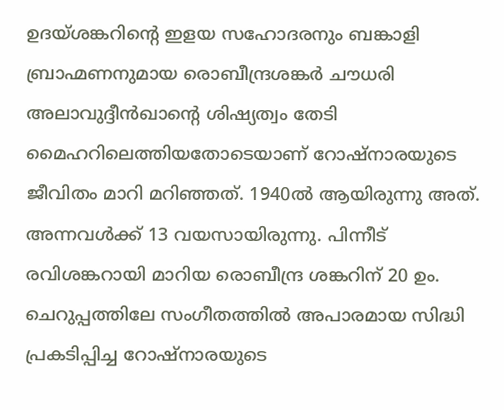ഉദയ്ശങ്കറിന്റെ ഇളയ സഹോദരനും ബങ്കാളി ബ്രാഹ്മണനുമായ രൊബീന്ദ്രശങ്കര്‍ ചൗധരി അലാവുദ്ദീന്‍ഖാന്റെ ശിഷ്യത്വം തേടി മൈഹറിലെത്തിയതോടെയാണ് റോഷ്‌നാരയുടെ ജീവിതം മാറി മറിഞ്ഞത്. 1940ല്‍ ആയിരുന്നു അത്. അന്നവള്‍ക്ക് 13 വയസായിരുന്നു. പിന്നീട് രവിശങ്കറായി മാറിയ രൊബീന്ദ്ര ശങ്കറിന് 20 ഉം. ചെറുപ്പത്തിലേ സംഗീതത്തില്‍ അപാരമായ സിദ്ധി പ്രകടിപ്പിച്ച റോഷ്‌നാരയുടെ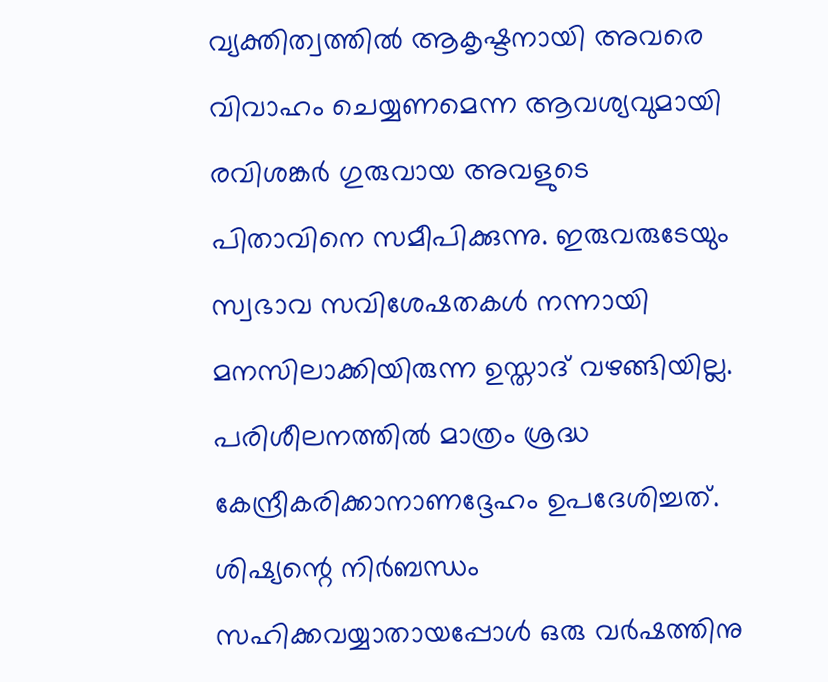വ്യക്തിത്വത്തില്‍ ആകൃഷ്ടനായി അവരെ വിവാഹം ചെയ്യണമെന്ന ആവശ്യവുമായി രവിശങ്കര്‍ ഗുരുവായ അവളുടെ പിതാവിനെ സമീപിക്കുന്നു. ഇരുവരുടേയും സ്വഭാവ സവിശേഷതകള്‍ നന്നായി മനസിലാക്കിയിരുന്ന ഉസ്താദ് വഴങ്ങിയില്ല. പരിശീലനത്തില്‍ മാത്രം ശ്രദ്ധ കേന്ദ്രീകരിക്കാനാണദ്ദേഹം ഉപദേശിച്ചത്. ശിഷ്യന്റെ നിര്‍ബന്ധം സഹിക്കവയ്യാതായപ്പോള്‍ ഒരു വര്‍ഷത്തിനു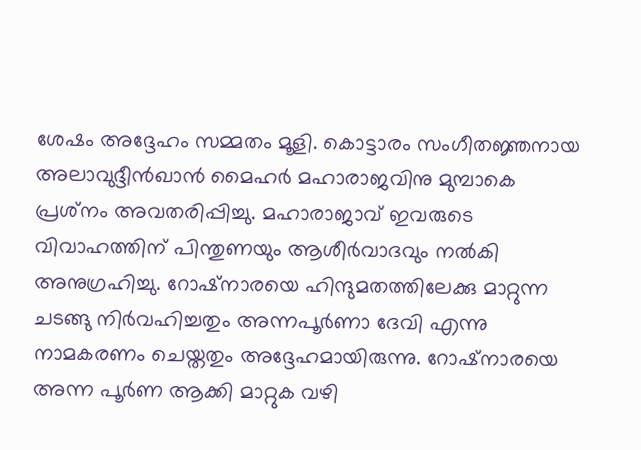ശേഷം അദ്ദേഹം സമ്മതം മൂളി. കൊട്ടാരം സംഗീതജ്ഞനായ അലാവുദ്ദീന്‍ഖാന്‍ മൈഹര്‍ മഹാരാജവിനു മുമ്പാകെ പ്രശ്‌നം അവതരിപ്പിച്ചു. മഹാരാജാവ് ഇവരുടെ വിവാഹത്തിന് പിന്തുണയും ആശീര്‍വാദവും നല്‍കി അനുഗ്രഹിച്ചു. റോഷ്‌നാരയെ ഹിന്ദുമതത്തിലേക്കു മാറ്റുന്ന ചടങ്ങു നിര്‍വഹിച്ചതും അന്നപൂര്‍ണാ ദേവി എന്നു നാമകരണം ചെയ്തതും അദ്ദേഹമായിരുന്നു. റോഷ്‌നാരയെ അന്ന പൂര്‍ണ ആക്കി മാറ്റുക വഴി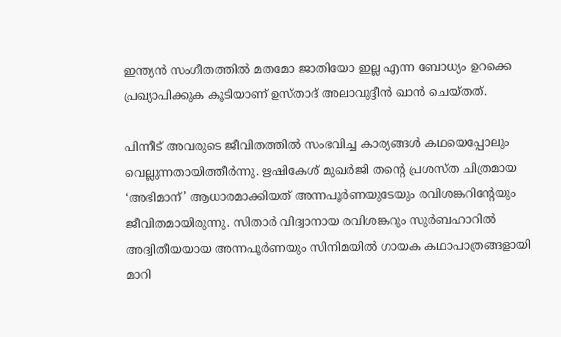ഇന്ത്യന്‍ സംഗീതത്തില്‍ മതമോ ജാതിയോ ഇല്ല എന്ന ബോധ്യം ഉറക്കെ പ്രഖ്യാപിക്കുക കൂടിയാണ് ഉസ്താദ് അലാവുദ്ദീന്‍ ഖാന്‍ ചെയ്തത്.

പിന്നീട് അവരുടെ ജീവിതത്തില്‍ സംഭവിച്ച കാര്യങ്ങള്‍ കഥയെപ്പോലും വെല്ലുന്നതായിത്തീര്‍ന്നു. ഋഷികേശ് മുഖര്‍ജി തന്റെ പ്രശസ്ത ചിത്രമായ ‘അഭിമാന്’ ആധാരമാക്കിയത് അന്നപൂര്‍ണയുടേയും രവിശങ്കറിന്റേയും ജീവിതമായിരുന്നു. സിതാര്‍ വിദ്വാനായ രവിശങ്കറും സുര്‍ബഹാറില്‍ അദ്വിതീയയായ അന്നപൂര്‍ണയും സിനിമയില്‍ ഗായക കഥാപാത്രങ്ങളായി മാറി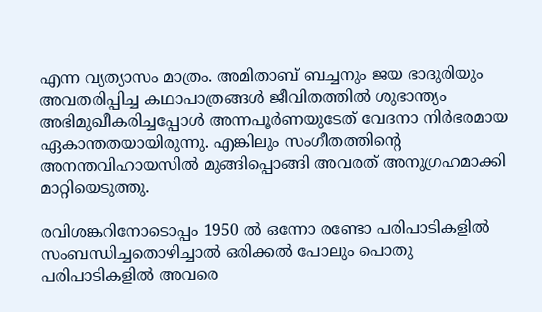എന്ന വ്യത്യാസം മാത്രം. അമിതാബ് ബച്ചനും ജയ ഭാദുരിയും അവതരിപ്പിച്ച കഥാപാത്രങ്ങള്‍ ജീവിതത്തില്‍ ശുഭാന്ത്യം അഭിമുഖീകരിച്ചപ്പോള്‍ അന്നപൂര്‍ണയുടേത് വേദനാ നിര്‍ഭരമായ ഏകാന്തതയായിരുന്നു. എങ്കിലും സംഗീതത്തിന്റെ അനന്തവിഹായസില്‍ മുങ്ങിപ്പൊങ്ങി അവരത് അനുഗ്രഹമാക്കി മാറ്റിയെടുത്തു.

രവിശങ്കറിനോടൊപ്പം 1950 ല്‍ ഒന്നോ രണ്ടോ പരിപാടികളില്‍ സംബന്ധിച്ചതൊഴിച്ചാല്‍ ഒരിക്കല്‍ പോലും പൊതു പരിപാടികളില്‍ അവരെ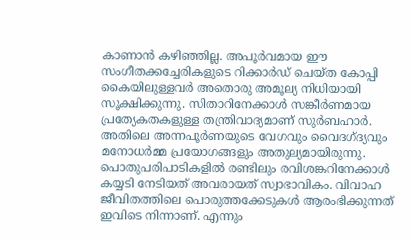കാണാന്‍ കഴിഞ്ഞില്ല. അപൂര്‍വമായ ഈ സംഗീതക്കച്ചേരികളുടെ റിക്കാര്‍ഡ് ചെയ്ത കോപ്പി കൈയിലുള്ളവര്‍ അതൊരു അമൂല്യ നിധിയായി സൂക്ഷിക്കുന്നു. സിതാറിനേക്കാള്‍ സങ്കീര്‍ണമായ പ്രത്യേകതകളുള്ള തന്ത്രിവാദ്യമാണ് സുര്‍ബഹാര്‍. അതിലെ അന്നപൂര്‍ണയുടെ വേഗവും വൈദഗ്ദ്യവും മനോധര്‍മ്മ പ്രയോഗങ്ങളും അതുല്യമായിരുന്നു. പൊതുപരിപാടികളില്‍ രണ്ടിലും രവിശങ്കറിനേക്കാള്‍ കയ്യടി നേടിയത് അവരായത് സ്വാഭാവികം. വിവാഹ ജീവിതത്തിലെ പൊരുത്തക്കേടുകള്‍ ആരംഭിക്കുന്നത് ഇവിടെ നിന്നാണ്. എന്നും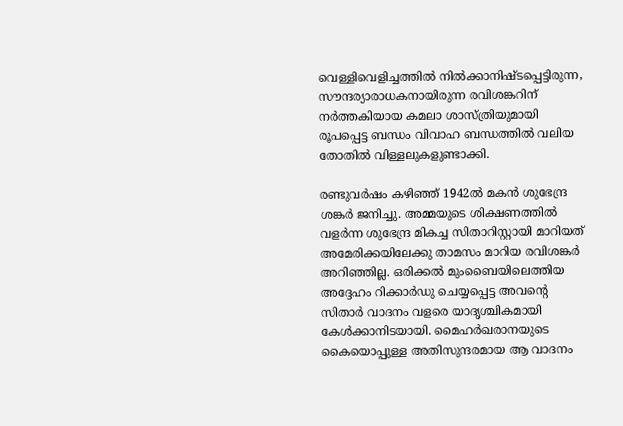വെള്ളിവെളിച്ചത്തില്‍ നില്‍ക്കാനിഷ്ടപ്പെട്ടിരുന്ന, സൗന്ദര്യാരാധകനായിരുന്ന രവിശങ്കറിന് നര്‍ത്തകിയായ കമലാ ശാസ്ത്രിയുമായി രൂപപ്പെട്ട ബന്ധം വിവാഹ ബന്ധത്തില്‍ വലിയ തോതില്‍ വിള്ളലുകളുണ്ടാക്കി.

രണ്ടുവര്‍ഷം കഴിഞ്ഞ് 1942ല്‍ മകന്‍ ശുഭേന്ദ്ര ശങ്കര്‍ ജനിച്ചു. അമ്മയുടെ ശിക്ഷണത്തില്‍ വളര്‍ന്ന ശുഭേന്ദ്ര മികച്ച സിതാറിസ്റ്റായി മാറിയത് അമേരിക്കയിലേക്കു താമസം മാറിയ രവിശങ്കര്‍ അറിഞ്ഞില്ല. ഒരിക്കല്‍ മുംബൈയിലെത്തിയ അദ്ദേഹം റിക്കാര്‍ഡു ചെയ്യപ്പെട്ട അവന്റെ സിതാര്‍ വാദനം വളരെ യാദൃശ്ചികമായി കേള്‍ക്കാനിടയായി. മൈഹര്‍ഖരാനയുടെ കൈയൊപ്പുള്ള അതിസുന്ദരമായ ആ വാദനം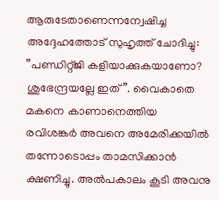ആരുടേതാണെന്നന്വേഷിച്ച അദ്ദേഹത്തോട് സുഹൃത്ത് ചോദിച്ചു: ”പണ്ഡിറ്റ്ജി കളിയാക്കുകയാണോ? ശുഭേന്ദ്രയല്ലേ ഇത്”. വൈകാതെ മകനെ കാണാനെത്തിയ രവിശങ്കര്‍ അവനെ അമേരിക്കയില്‍ തന്നോടൊപ്പം താമസിക്കാന്‍ ക്ഷണിച്ചു. അല്‍പകാലം കൂടി അവനു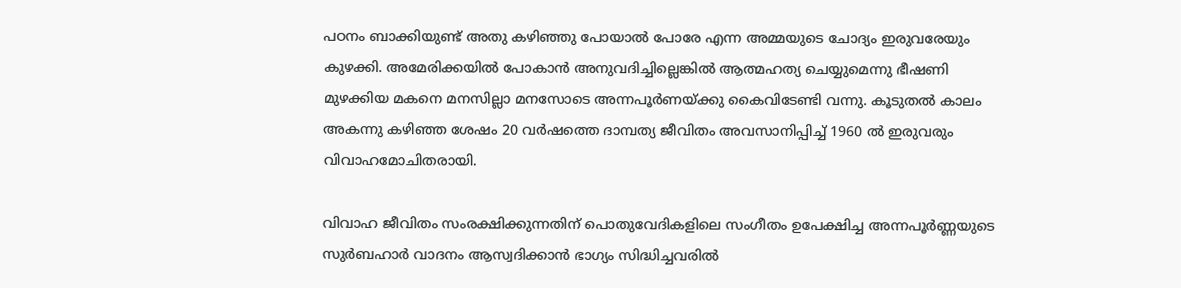പഠനം ബാക്കിയുണ്ട് അതു കഴിഞ്ഞു പോയാല്‍ പോരേ എന്ന അമ്മയുടെ ചോദ്യം ഇരുവരേയും കുഴക്കി. അമേരിക്കയില്‍ പോകാന്‍ അനുവദിച്ചില്ലെങ്കില്‍ ആത്മഹത്യ ചെയ്യുമെന്നു ഭീഷണി മുഴക്കിയ മകനെ മനസില്ലാ മനസോടെ അന്നപൂര്‍ണയ്‌ക്കു കൈവിടേണ്ടി വന്നു. കൂടുതല്‍ കാലം അകന്നു കഴിഞ്ഞ ശേഷം 20 വര്‍ഷത്തെ ദാമ്പത്യ ജീവിതം അവസാനിപ്പിച്ച് 1960 ല്‍ ഇരുവരും വിവാഹമോചിതരായി.

വിവാഹ ജീവിതം സംരക്ഷിക്കുന്നതിന് പൊതുവേദികളിലെ സംഗീതം ഉപേക്ഷിച്ച അന്നപൂര്‍ണ്ണയുടെ സുര്‍ബഹാര്‍ വാദനം ആസ്വദിക്കാന്‍ ഭാഗ്യം സിദ്ധിച്ചവരില്‍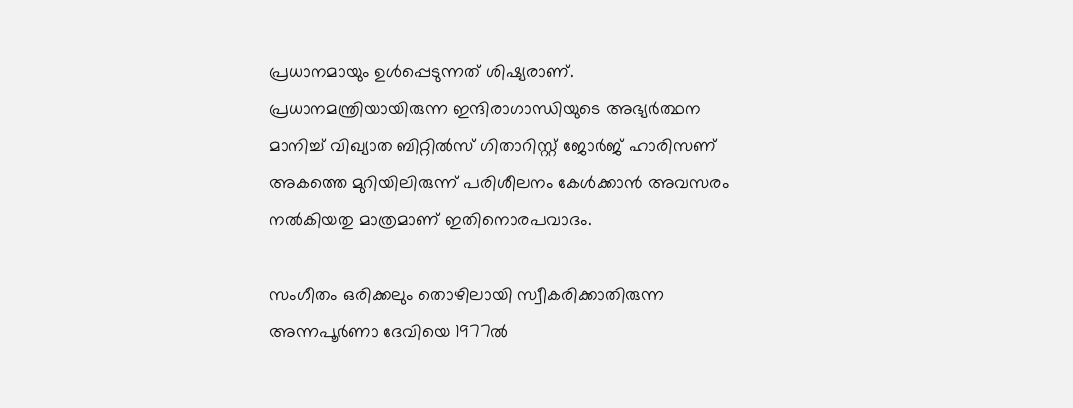പ്രധാനമായും ഉള്‍പ്പെടുന്നത് ശിഷ്യരാണ്. പ്രധാനമന്ത്രിയായിരുന്ന ഇന്ദിരാഗാന്ധിയുടെ അഭ്യര്‍ത്ഥന മാനിച്ച് വിഖ്യാത ബിറ്റില്‍സ് ഗിതാറിസ്റ്റ് ജോര്‍ജ് ഹാരിസണ് അകത്തെ മുറിയിലിരുന്ന് പരിശീലനം കേള്‍ക്കാന്‍ അവസരം നല്‍കിയതു മാത്രമാണ് ഇതിനൊരപവാദം.

സംഗീതം ഒരിക്കലും തൊഴിലായി സ്വീകരിക്കാതിരുന്ന അന്നപൂര്‍ണാ ദേവിയെ 1977ല്‍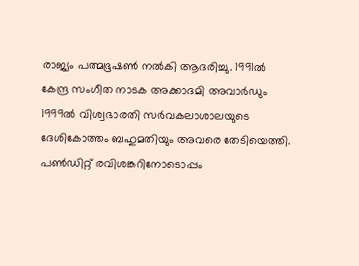രാജ്യം പത്മഭൂഷണ്‍ നല്‍കി ആദരിച്ചു. 1991ല്‍ കേന്ദ്ര സംഗീത നാടക അക്കാദമി അവാര്‍ഡും 1999ല്‍ വിശ്വഭാരതി സര്‍വകലാശാലയുടെ ദേശികോത്തം ബഹുമതിയും അവരെ തേടിയെത്തി. പണ്‍ഡിറ്റ് രവിശങ്കറിനോടൊപ്പം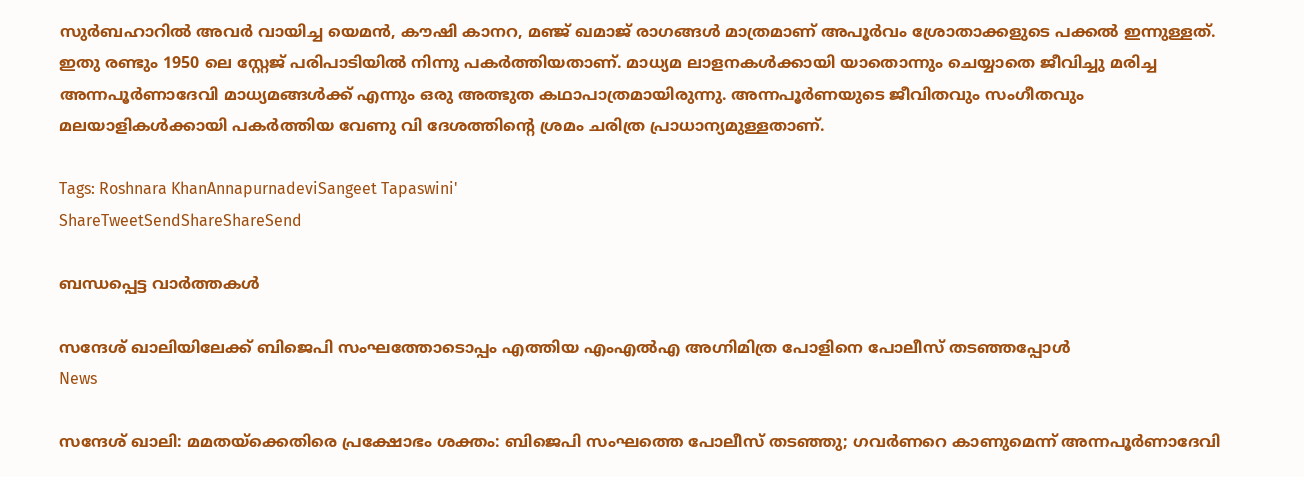സുര്‍ബഹാറില്‍ അവര്‍ വായിച്ച യെമന്‍, കൗഷി കാനറ, മഞ്ജ് ഖമാജ് രാഗങ്ങള്‍ മാത്രമാണ് അപൂര്‍വം ശ്രോതാക്കളുടെ പക്കല്‍ ഇന്നുള്ളത്. ഇതു രണ്ടും 1950 ലെ സ്റ്റേജ് പരിപാടിയില്‍ നിന്നു പകര്‍ത്തിയതാണ്. മാധ്യമ ലാളനകള്‍ക്കായി യാതൊന്നും ചെയ്യാതെ ജീവിച്ചു മരിച്ച അന്നപൂര്‍ണാദേവി മാധ്യമങ്ങള്‍ക്ക് എന്നും ഒരു അത്ഭുത കഥാപാത്രമായിരുന്നു. അന്നപൂര്‍ണയുടെ ജീവിതവും സംഗീതവും മലയാളികള്‍ക്കായി പകര്‍ത്തിയ വേണു വി ദേശത്തിന്റെ ശ്രമം ചരിത്ര പ്രാധാന്യമുള്ളതാണ്.

Tags: Roshnara KhanAnnapurnadeviSangeet Tapaswini'
ShareTweetSendShareShareSend

ബന്ധപ്പെട്ട വാര്‍ത്തകള്‍

സന്ദേശ് ഖാലിയിലേക്ക് ബിജെപി സംഘത്തോടൊപ്പം എത്തിയ എംഎല്‍എ അഗ്നിമിത്ര പോളിനെ പോലീസ് തടഞ്ഞപ്പോള്‍
News

സന്ദേശ് ഖാലി: മമതയ്‌ക്കെതിരെ പ്രക്ഷോഭം ശക്തം: ബിജെപി സംഘത്തെ പോലീസ് തടഞ്ഞു; ഗവര്‍ണറെ കാണുമെന്ന് അന്നപൂര്‍ണാദേവി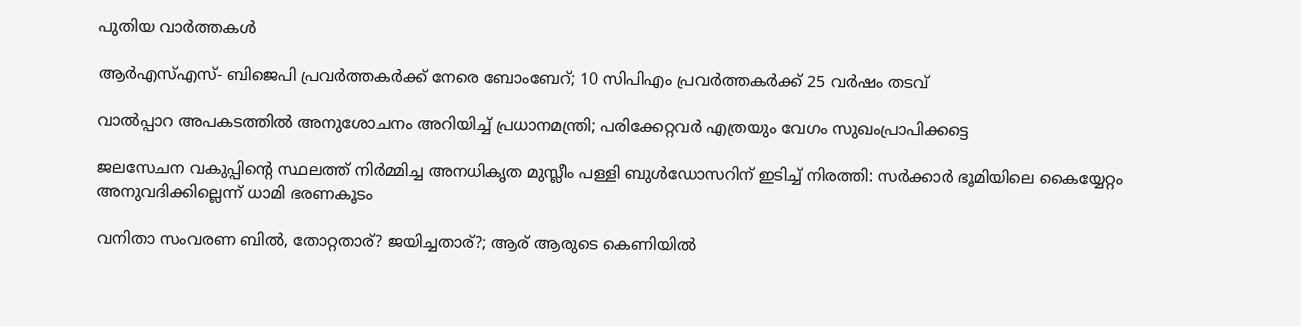പുതിയ വാര്‍ത്തകള്‍

ആർഎസ്എസ്- ബിജെപി പ്രവർത്തകർക്ക് നേരെ ബോംബേറ്; 10 സിപിഎം പ്രവർത്തകർക്ക് 25 വർഷം തടവ്

വാൽപ്പാറ അപകടത്തിൽ അനുശോചനം അറിയിച്ച് പ്രധാനമന്ത്രി; പരിക്കേറ്റവർ എത്രയും വേഗം സുഖംപ്രാപിക്കട്ടെ

ജലസേചന വകുപ്പിന്റെ സ്ഥലത്ത് നിർമ്മിച്ച അനധികൃത മുസ്ലീം പള്ളി ബുൾഡോസറിന് ഇടിച്ച് നിരത്തി: സർക്കാർ ഭൂമിയിലെ കൈയ്യേറ്റം അനുവദിക്കില്ലെന്ന് ധാമി ഭരണകൂടം

വനിതാ സംവരണ ബിൽ, തോറ്റതാര്? ജയിച്ചതാര്?; ആര് ആരുടെ കെണിയിൽ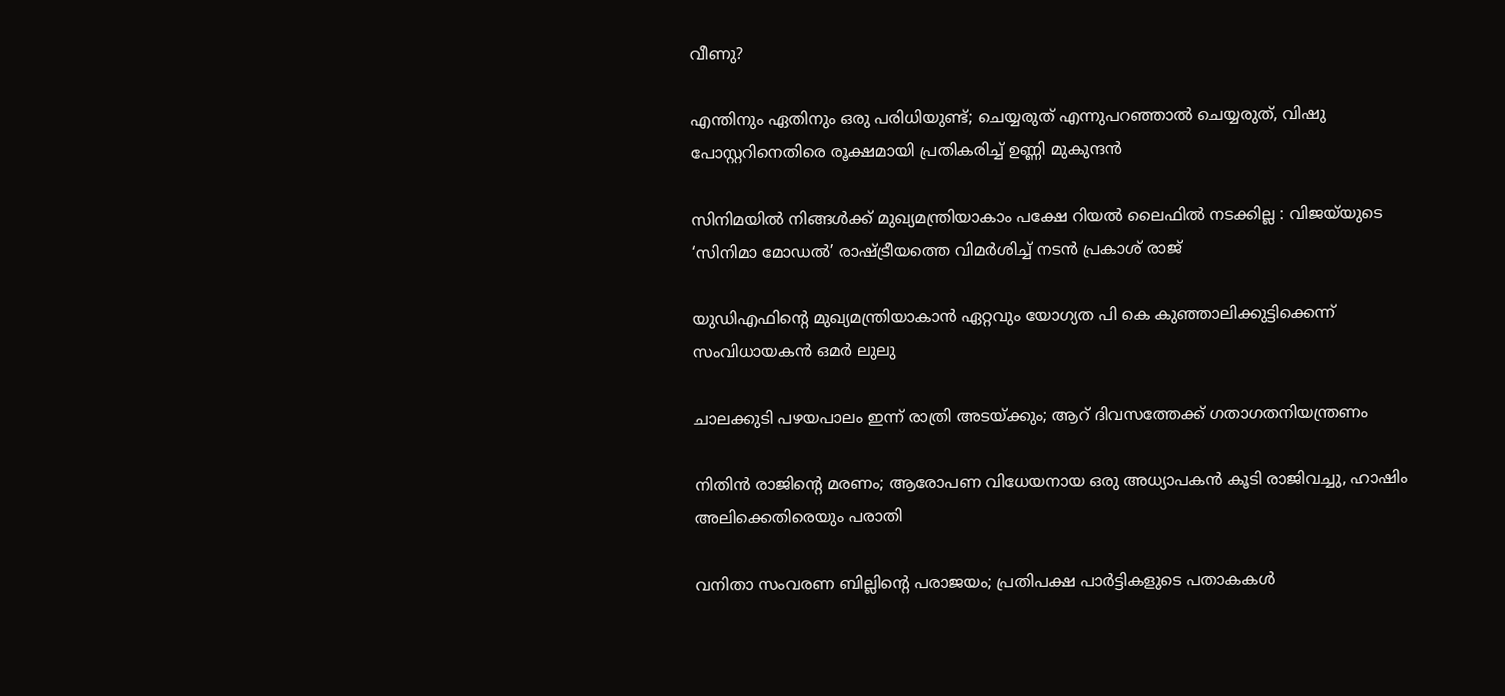വീണു?

എന്തിനും ഏതിനും ഒരു പരിധിയുണ്ട്; ചെയ്യരുത് എന്നുപറഞ്ഞാൽ ചെയ്യരുത്, വിഷു പോസ്റ്ററിനെതിരെ രൂക്ഷമായി പ്രതികരിച്ച് ഉണ്ണി മുകുന്ദൻ

സിനിമയിൽ നിങ്ങൾക്ക് മുഖ്യമന്ത്രിയാകാം പക്ഷേ റിയൽ ലൈഫിൽ നടക്കില്ല : വിജയ്‌യുടെ ‘സിനിമാ മോഡൽ’ രാഷ്‌ട്രീയത്തെ വിമർശിച്ച് നടൻ പ്രകാശ് രാജ്

യുഡിഎഫിന്റെ മുഖ്യമന്ത്രിയാകാൻ ഏറ്റവും യോഗ്യത പി കെ കുഞ്ഞാലിക്കുട്ടിക്കെന്ന് സംവിധായകൻ ഒമർ ലുലു

ചാലക്കുടി പഴയപാലം ഇന്ന് രാത്രി അടയ്‌ക്കും; ആറ് ദിവസത്തേക്ക് ഗതാഗതനിയന്ത്രണം

നിതിൻ രാജിന്റെ മരണം; ആരോപണ വിധേയനായ ഒരു അധ്യാപകൻ കൂടി രാജിവച്ചു, ഹാഷിം അലിക്കെതിരെയും പരാതി

വനിതാ സംവരണ ബില്ലിന്റെ പരാജയം; പ്രതിപക്ഷ പാർട്ടികളുടെ പതാകകൾ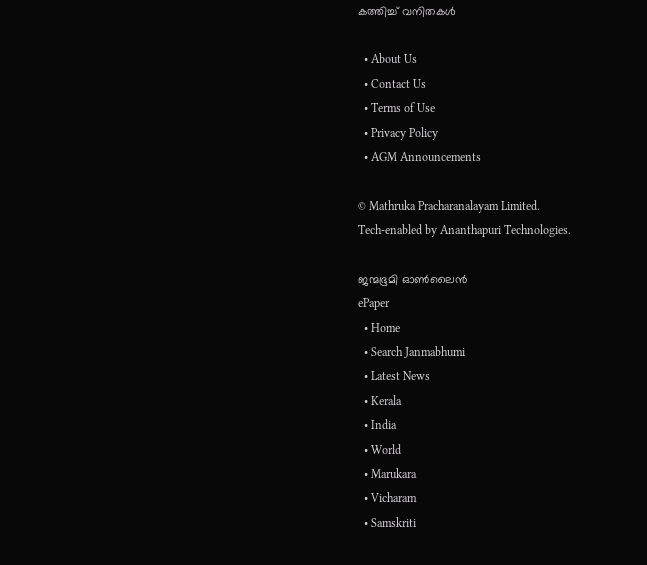കത്തിച്ച് വനിതകൾ

  • About Us
  • Contact Us
  • Terms of Use
  • Privacy Policy
  • AGM Announcements

© Mathruka Pracharanalayam Limited.
Tech-enabled by Ananthapuri Technologies.

ജന്മഭൂമി ഓണ്‍ലൈന്‍
ePaper
  • Home
  • Search Janmabhumi
  • Latest News
  • Kerala
  • India
  • World
  • Marukara
  • Vicharam
  • Samskriti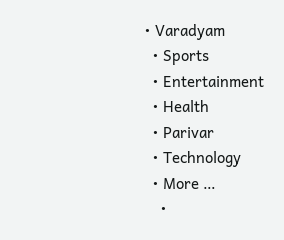• Varadyam
  • Sports
  • Entertainment
  • Health
  • Parivar
  • Technology
  • More …
    •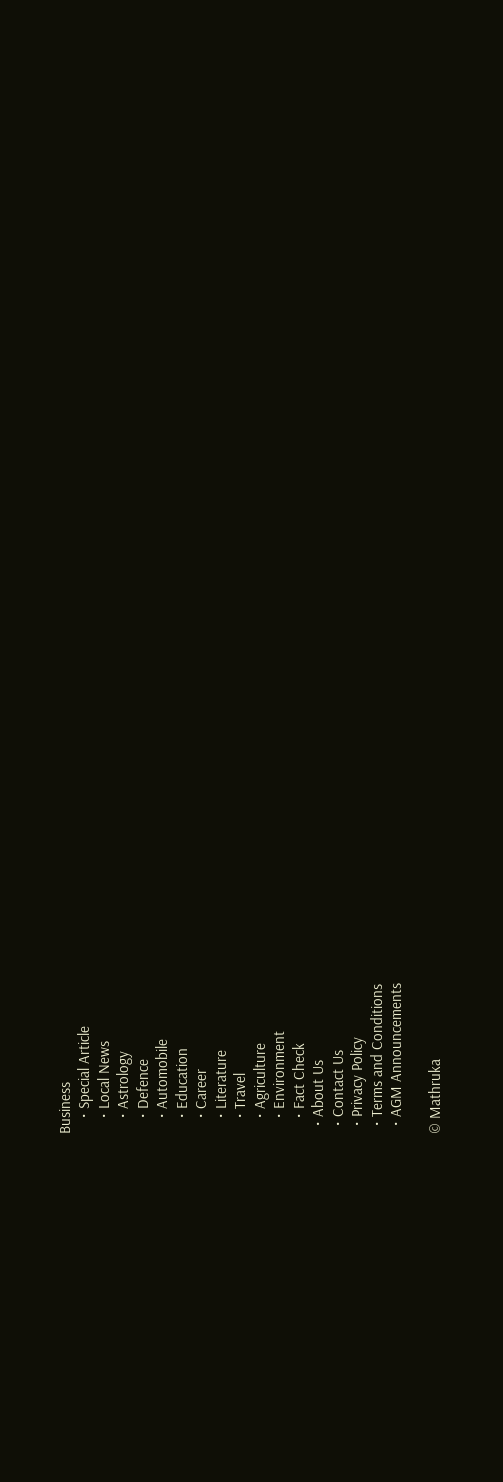Business
    • Special Article
    • Local News
    • Astrology
    • Defence
    • Automobile
    • Education
    • Career
    • Literature
    • Travel
    • Agriculture
    • Environment
    • Fact Check
  • About Us
  • Contact Us
  • Privacy Policy
  • Terms and Conditions
  • AGM Announcements

© Mathruka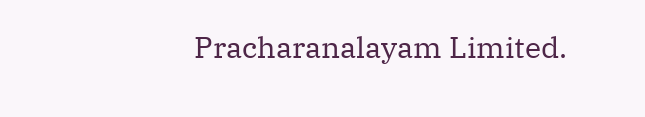Pracharanalayam Limited.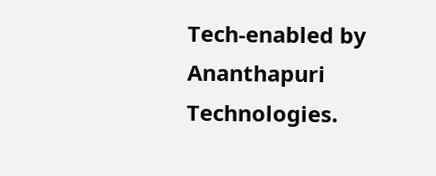Tech-enabled by Ananthapuri Technologies.